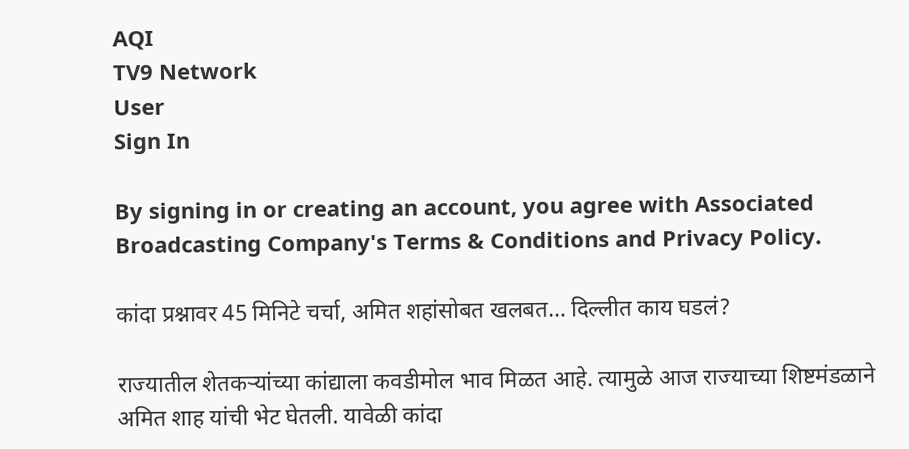AQI
TV9 Network
User
Sign In

By signing in or creating an account, you agree with Associated Broadcasting Company's Terms & Conditions and Privacy Policy.

कांदा प्रश्नावर 45 मिनिटे चर्चा, अमित शहांसोबत खलबत… दिल्लीत काय घडलं?

राज्यातील शेतकऱ्यांच्या कांद्याला कवडीमोल भाव मिळत आहे. त्यामुळे आज राज्याच्या शिष्टमंडळाने अमित शाह यांची भेट घेतली. यावेळी कांदा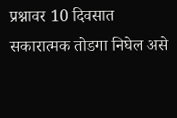प्रश्नावर 10 दिवसात सकारात्मक तोडगा निघेल असे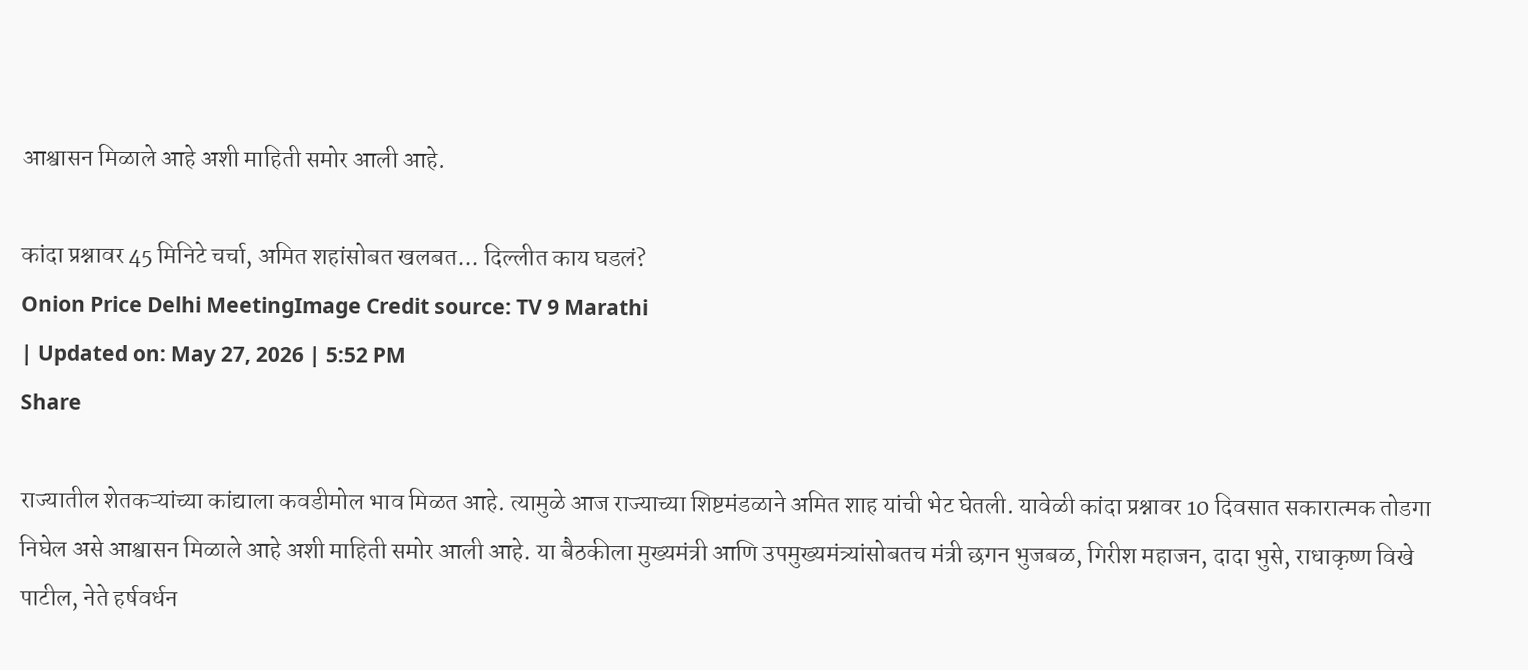आश्वासन मिळाले आहे अशी माहिती समोर आली आहे.

कांदा प्रश्नावर 45 मिनिटे चर्चा, अमित शहांसोबत खलबत... दिल्लीत काय घडलं?
Onion Price Delhi MeetingImage Credit source: TV 9 Marathi
| Updated on: May 27, 2026 | 5:52 PM
Share

राज्यातील शेतकऱ्यांच्या कांद्याला कवडीमोल भाव मिळत आहे. त्यामुळे आज राज्याच्या शिष्टमंडळाने अमित शाह यांची भेट घेतली. यावेळी कांदा प्रश्नावर 10 दिवसात सकारात्मक तोडगा निघेल असे आश्वासन मिळाले आहे अशी माहिती समोर आली आहे. या बैठकीला मुख्यमंत्री आणि उपमुख्यमंत्र्यांसोबतच मंत्री छगन भुजबळ, गिरीश महाजन, दादा भुसे, राधाकृष्ण विखे पाटील, नेते हर्षवर्धन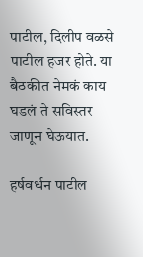पाटील, दिलीप वळसे पाटील हजर होते. या बैठकीत नेमकं काय घडलं ते सविस्तर जाणून घेऊयात.

हर्षवर्धन पाटील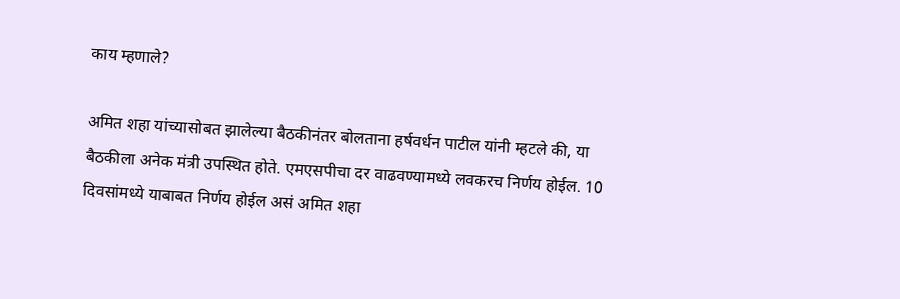काय म्हणाले?

अमित शहा यांच्यासोबत झालेल्या बैठकीनंतर बोलताना हर्षवर्धन पाटील यांनी म्हटले की, या बैठकीला अनेक मंत्री उपस्थित होते. एमएसपीचा दर वाढवण्यामध्ये लवकरच निर्णय होईल. 10 दिवसांमध्ये याबाबत निर्णय होईल असं अमित शहा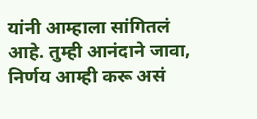यांनी आम्हाला सांगितलं आहे. तुम्ही आनंदाने जावा, निर्णय आम्ही करू असं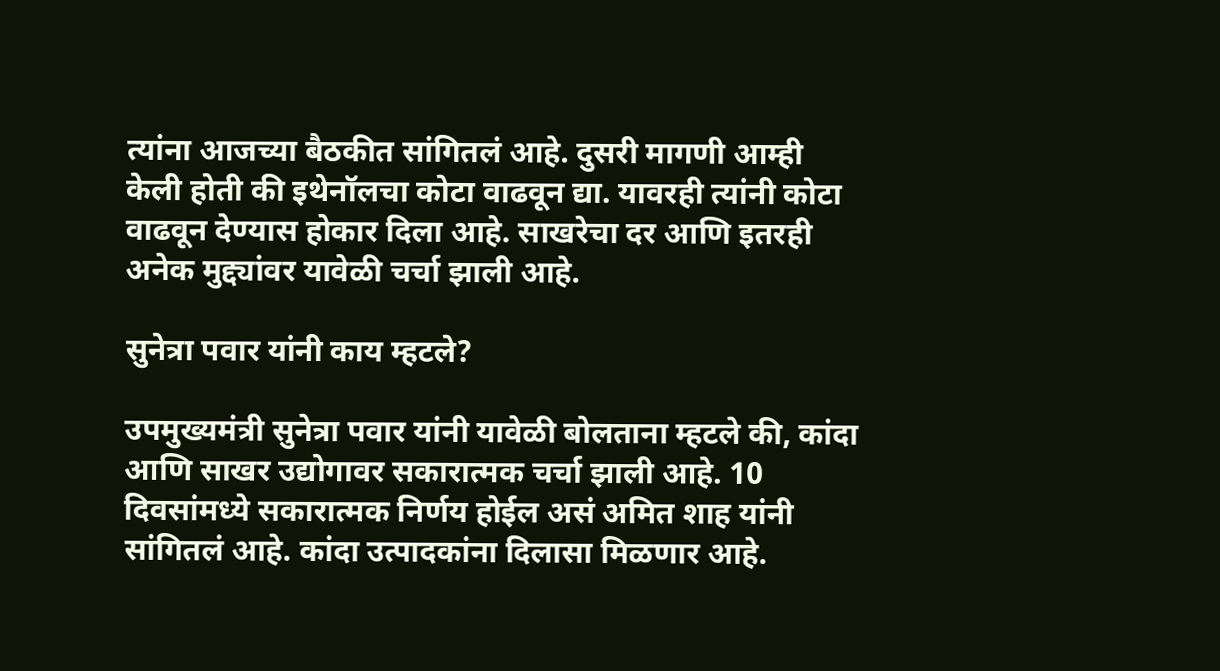त्यांना आजच्या बैठकीत सांगितलं आहे. दुसरी मागणी आम्ही केली होती की इथेनॉलचा कोटा वाढवून द्या. यावरही त्यांनी कोटा वाढवून देण्यास होकार दिला आहे. साखरेचा दर आणि इतरही अनेक मुद्द्यांवर यावेळी चर्चा झाली आहे.

सुनेत्रा पवार यांनी काय म्हटले?

उपमुख्यमंत्री सुनेत्रा पवार यांनी यावेळी बोलताना म्हटले की, कांदा आणि साखर उद्योगावर सकारात्मक चर्चा झाली आहे. 10 दिवसांमध्ये सकारात्मक निर्णय होईल असं अमित शाह यांनी सांगितलं आहे. कांदा उत्पादकांना दिलासा मिळणार आहे.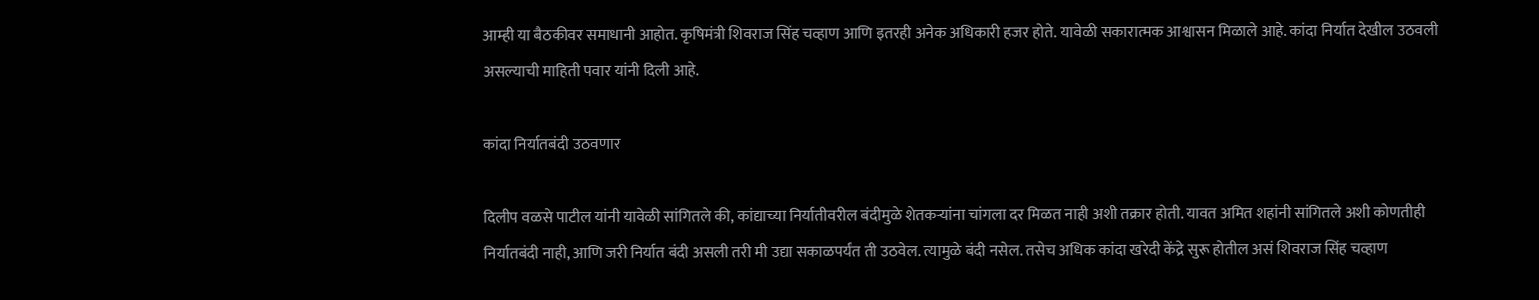आम्ही या बैठकीवर समाधानी आहोत. कृषिमंत्री शिवराज सिंह चव्हाण आणि इतरही अनेक अधिकारी हजर होते. यावेळी सकारात्मक आश्वासन मिळाले आहे. कांदा निर्यात देखील उठवली असल्याची माहिती पवार यांनी दिली आहे.

कांदा निर्यातबंदी उठवणार

दिलीप वळसे पाटील यांनी यावेळी सांगितले की, कांद्याच्या निर्यातीवरील बंदीमुळे शेतकऱ्यांना चांगला दर मिळत नाही अशी तक्रार होती. यावत अमित शहांनी सांगितले अशी कोणतीही निर्यातबंदी नाही, आणि जरी निर्यात बंदी असली तरी मी उद्या सकाळपर्यंत ती उठवेल. त्यामुळे बंदी नसेल. तसेच अधिक कांदा खरेदी केंद्रे सुरू होतील असं शिवराज सिंह चव्हाण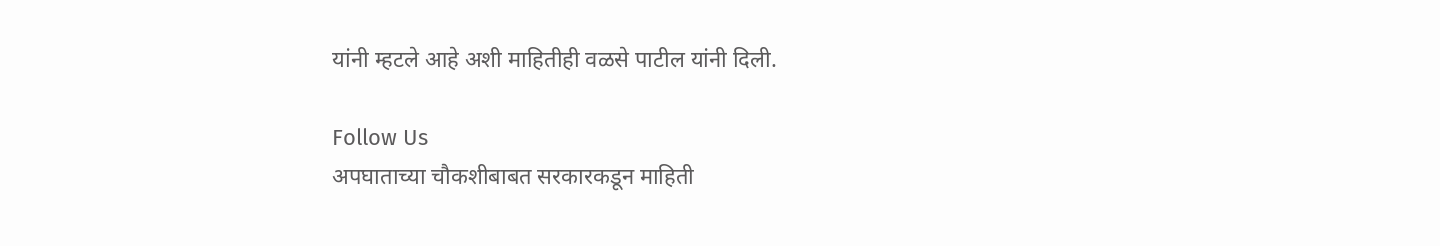यांनी म्हटले आहे अशी माहितीही वळसे पाटील यांनी दिली.

Follow Us
अपघाताच्या चौकशीबाबत सरकारकडून माहिती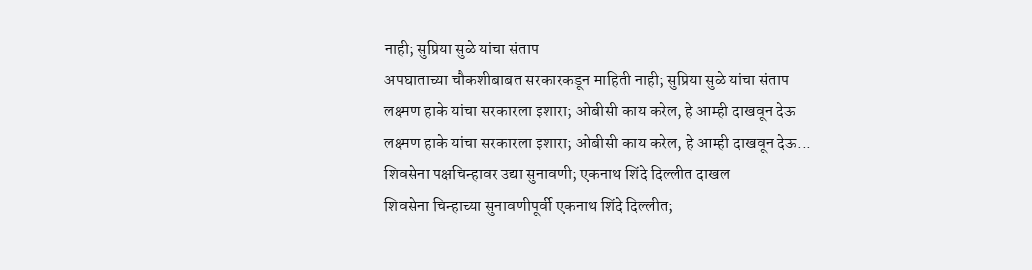नाही; सुप्रिया सुळे यांचा संताप
अपघाताच्या चौकशीबाबत सरकारकडून माहिती नाही; सुप्रिया सुळे यांचा संताप
लक्ष्मण हाके यांचा सरकारला इशारा; ओबीसी काय करेल, हे आम्ही दाखवून देऊ
लक्ष्मण हाके यांचा सरकारला इशारा; ओबीसी काय करेल, हे आम्ही दाखवून देऊ...
शिवसेना पक्षचिन्हावर उद्या सुनावणी; एकनाथ शिंदे दिल्लीत दाखल
शिवसेना चिन्हाच्या सुनावणीपूर्वी एकनाथ शिंदे दिल्लीत;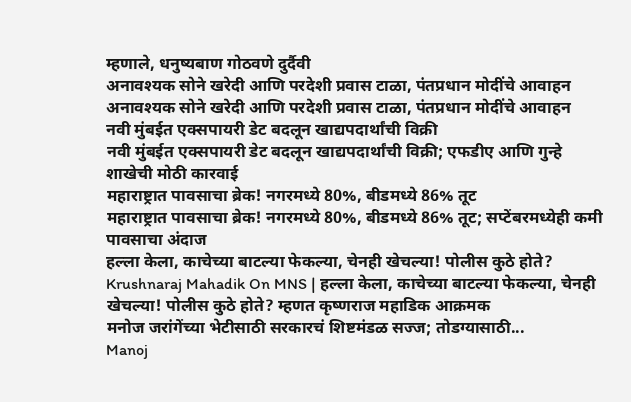म्हणाले, धनुष्यबाण गोठवणे दुर्दैवी
अनावश्यक सोने खरेदी आणि परदेशी प्रवास टाळा, पंतप्रधान मोदींचे आवाहन
अनावश्यक सोने खरेदी आणि परदेशी प्रवास टाळा, पंतप्रधान मोदींचे आवाहन
नवी मुंबईत एक्सपायरी डेट बदलून खाद्यपदार्थांची विक्री
नवी मुंबईत एक्सपायरी डेट बदलून खाद्यपदार्थांची विक्री; एफडीए आणि गुन्हे शाखेची मोठी कारवाई
महाराष्ट्रात पावसाचा ब्रेक! नगरमध्ये 80%, बीडमध्ये 86% तूट
महाराष्ट्रात पावसाचा ब्रेक! नगरमध्ये 80%, बीडमध्ये 86% तूट; सप्टेंबरमध्येही कमी पावसाचा अंदाज
हल्ला केला, काचेच्या बाटल्या फेकल्या, चेनही खेचल्या! पोलीस कुठे होते?
Krushnaraj Mahadik On MNS | हल्ला केला, काचेच्या बाटल्या फेकल्या, चेनही खेचल्या! पोलीस कुठे होते? म्हणत कृष्णराज महाडिक आक्रमक
मनोज जरांगेंच्या भेटीसाठी सरकारचं शिष्टमंडळ सज्ज; तोडग्यासाठी...
Manoj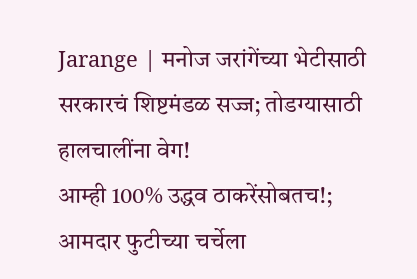Jarange | मनोज जरांगेंच्या भेटीसाठी सरकारचं शिष्टमंडळ सज्ज; तोडग्यासाठी हालचालींना वेग!
आम्ही 100% उद्धव ठाकरेंसोबतच!; आमदार फुटीच्या चर्चेला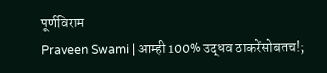पूर्णविराम
Praveen Swami | आम्ही 100% उद्धव ठाकरेंसोबतच!;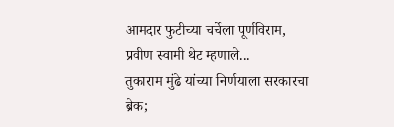आमदार फुटीच्या चर्चेला पूर्णविराम, प्रवीण स्वामी थेट म्हणाले...
तुकाराम मुंढे यांच्या निर्णयाला सरकारचा ब्रेक;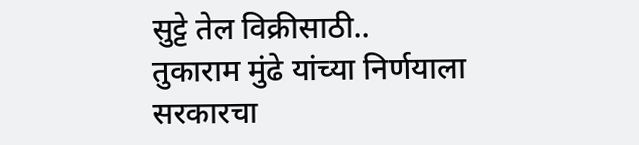सुट्टे तेल विक्रीसाठी..
तुकाराम मुंढे यांच्या निर्णयाला सरकारचा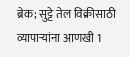ब्रेक; सुट्टे तेल विक्रीसाठी व्यापाऱ्यांना आणखी 1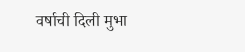वर्षाची दिली मुभा